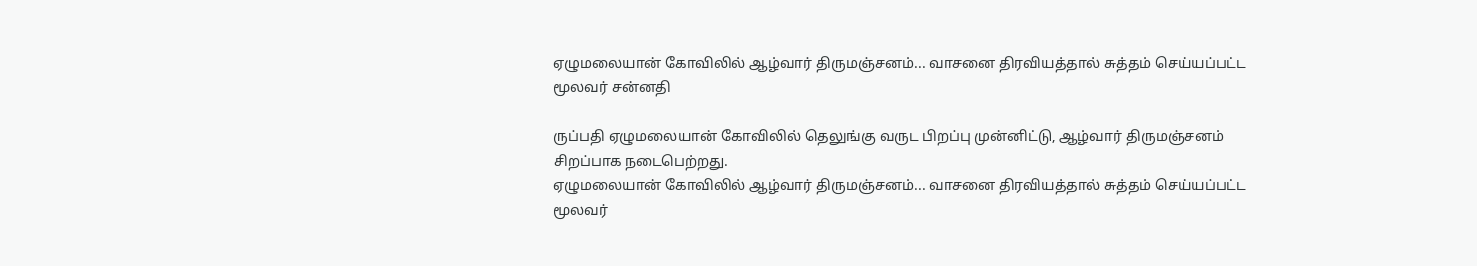ஏழுமலையான் கோவிலில் ஆழ்வார் திருமஞ்சனம்... வாசனை திரவியத்தால் சுத்தம் செய்யப்பட்ட மூலவர் சன்னதி

ருப்பதி ஏழுமலையான் கோவிலில் தெலுங்கு வருட பிறப்பு முன்னிட்டு, ஆழ்வார் திருமஞ்சனம் சிறப்பாக நடைபெற்றது.
ஏழுமலையான் கோவிலில் ஆழ்வார் திருமஞ்சனம்... வாசனை திரவியத்தால் சுத்தம் செய்யப்பட்ட மூலவர்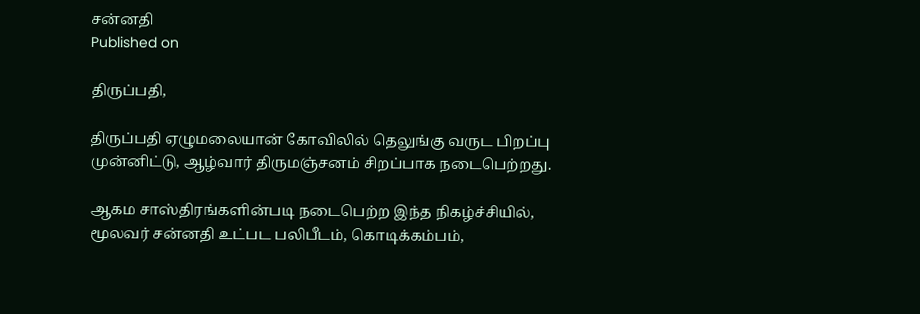சன்னதி
Published on

திருப்பதி,

திருப்பதி ஏழுமலையான் கோவிலில் தெலுங்கு வருட பிறப்பு முன்னிட்டு, ஆழ்வார் திருமஞ்சனம் சிறப்பாக நடைபெற்றது.

ஆகம சாஸ்திரங்களின்படி நடைபெற்ற இந்த நிகழ்ச்சியில், மூலவர் சன்னதி உட்பட பலிபீடம், கொடிக்கம்பம்,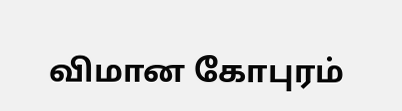விமான கோபுரம்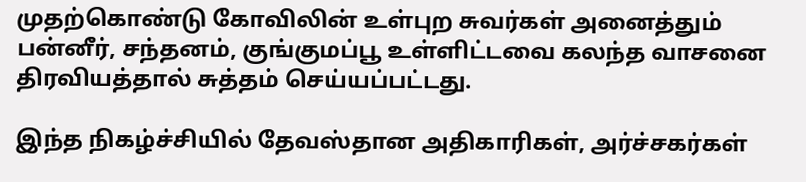முதற்கொண்டு கோவிலின் உள்புற சுவர்கள் அனைத்தும் பன்னீர், சந்தனம், குங்குமப்பூ உள்ளிட்டவை கலந்த வாசனை திரவியத்தால் சுத்தம் செய்யப்பட்டது.

இந்த நிகழ்ச்சியில் தேவஸ்தான அதிகாரிகள், அர்ச்சகர்கள்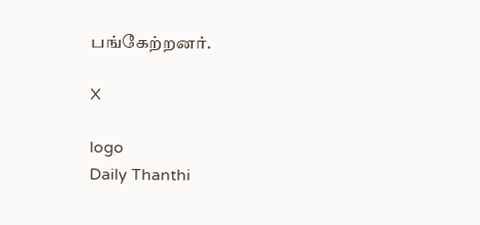பங்கேற்றனர்.

X

logo
Daily Thanthi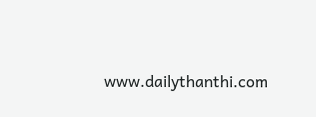www.dailythanthi.com